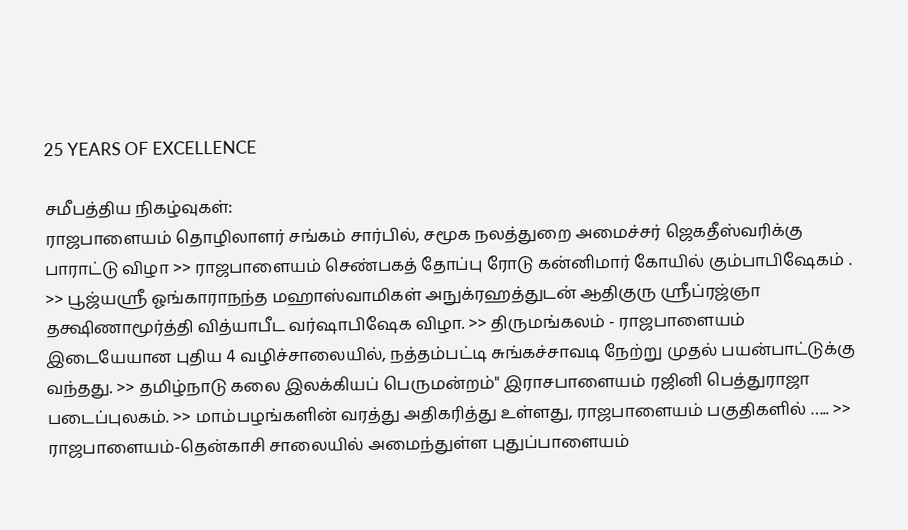25 YEARS OF EXCELLENCE

சமீபத்திய நிகழ்வுகள்:
ராஜபாளையம் தொழிலாளர் சங்கம் சார்பில், சமூக நலத்துறை அமைச்சர் ஜெகதீஸ்வரிக்கு பாராட்டு விழா >> ராஜபாளையம் செண்பகத் தோப்பு ரோடு கன்னிமார் கோயில் கும்பாபிஷேகம் . >> பூஜ்யஸ்ரீ ஓங்காராநந்த மஹாஸ்வாமிகள் அநுக்ரஹத்துடன் ஆதிகுரு ஸ்ரீப்ரஜ்ஞா தக்ஷிணாமூர்த்தி வித்யாபீட வர்ஷாபிஷேக விழா. >> திருமங்கலம் - ராஜபாளையம் இடையேயான புதிய 4 வழிச்சாலையில், நத்தம்பட்டி சுங்கச்சாவடி நேற்று முதல் பயன்பாட்டுக்கு வந்தது. >> தமிழ்நாடு கலை இலக்கியப் பெருமன்றம்" இராசபாளையம் ரஜினி பெத்துராஜா படைப்புலகம். >> மாம்பழங்களின் வரத்து அதிகரித்து உள்ளது, ராஜபாளையம் பகுதிகளில் ….. >> ராஜபாளையம்-தென்காசி சாலையில் அமைந்துள்ள புதுப்பாளையம்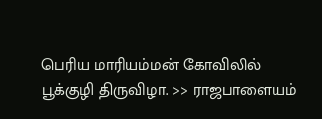பெரிய மாரியம்மன் கோவிலில் பூக்குழி திருவிழா. >> ராஜபாளையம்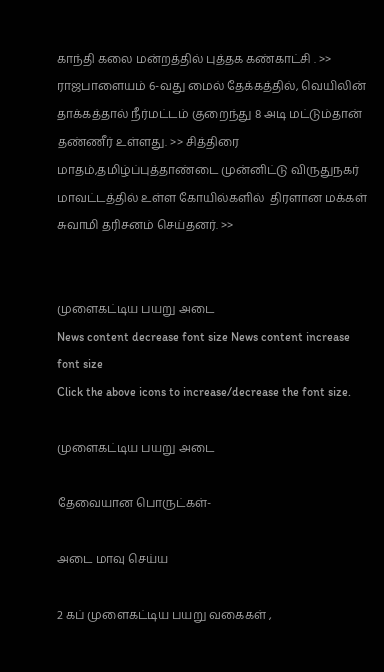காந்தி கலை மன்றத்தில் புத்தக கண்காட்சி . >> ராஜபாளையம் 6-வது மைல் தேக்கத்தில், வெயிலின் தாக்கத்தால் நீர்மட்டம் குறைந்து 8 அடி மட்டும்தான் தண்ணீர் உள்ளது. >> சித்திரை மாதம்,தமிழ்ப்புத்தாண்டை முன்னிட்டு விருதுநகர் மாவட்டத்தில் உள்ள கோயில்களில்  திரளான மக்கள் சுவாமி தரிசனம் செய்தனர். >>


முளைகட்டிய பயறு அடை
News content decrease font size News content increase font size
Click the above icons to increase/decrease the font size.

முளைகட்டிய பயறு அடை

தேவையான பொருட்கள்-

அடை மாவு செய்ய

2 கப் முளைகட்டிய பயறு வகைகள் ,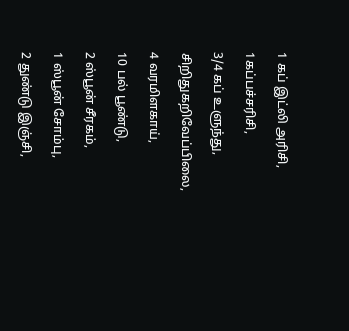1 கப் இட்லி அரிசி,

1கப்பச்சரிசி,

3/4 கப் உளுந்து,

சிறிதுகறிவேப்பிலை,

4 வரமிளகாய்,

10 பல் பூண்டு,

2 ஸ்பூன் சீரகம்,

1 ஸ்பூன் சோம்பு,

2 துண்டு இஞ்சி,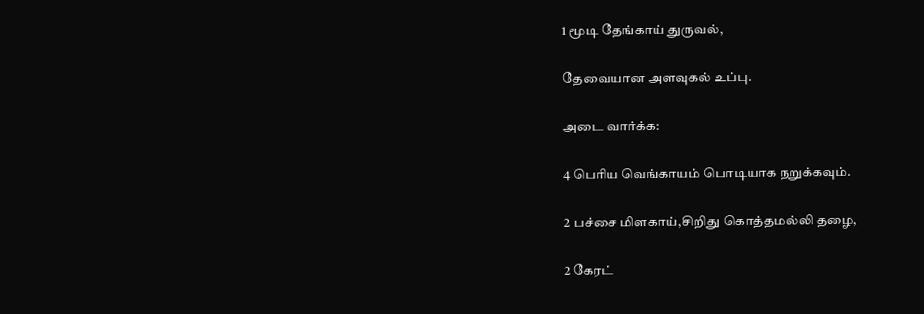1 மூடி தேங்காய் துருவல்,

தேவையான அளவுகல் உப்பு.

அடை வார்க்க:

4 பெரிய வெங்காயம் பொடியாக நறுக்கவும்.

2 பச்சை மிளகாய்,சிறிது கொத்தமல்லி தழை,

2 கேரட்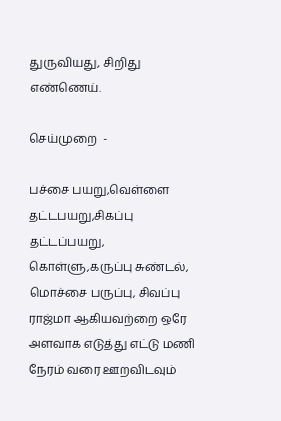துருவியது, சிறிது எண்ணெய்.

செய்முறை  -

பச்சை பயறு,வெள்ளை தட்டபயறு,சிகப்பு தட்டப்பயறு, கொள்ளு,கருப்பு சுண்டல், மொச்சை பருப்பு, சிவப்பு ராஜ்மா ஆகியவற்றை ஒரே அளவாக எடுத்து எட்டு மணி நேரம் வரை ஊறவிடவும்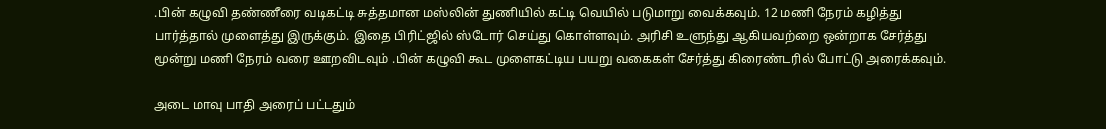.பின் கழுவி தண்ணீரை வடிகட்டி சுத்தமான மஸ்லின் துணியில் கட்டி வெயில் படுமாறு வைக்கவும். 12 மணி நேரம் கழித்து பார்த்தால் முளைத்து இருக்கும். இதை பிரிட்ஜில் ஸ்டோர் செய்து கொள்ளவும். அரிசி உளுந்து ஆகியவற்றை ஒன்றாக சேர்த்து மூன்று மணி நேரம் வரை ஊறவிடவும் .பின் கழுவி கூட முளைகட்டிய பயறு வகைகள் சேர்த்து கிரைண்டரில் போட்டு அரைக்கவும்.

அடை மாவு பாதி அரைப் பட்டதும்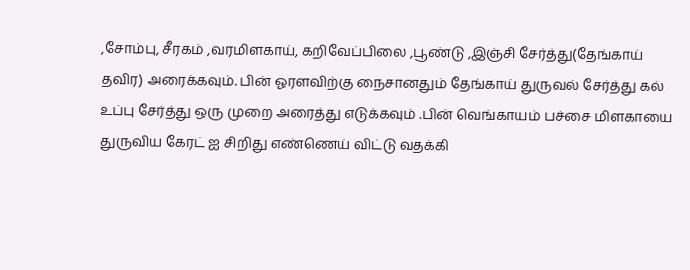,சோம்பு, சீரகம் ,வரமிளகாய், கறிவேப்பிலை ,பூண்டு ,இஞ்சி சேர்த்து(தேங்காய் தவிர) அரைக்கவும். பின் ஓரளவிற்கு நைசானதும் தேங்காய் துருவல் சேர்த்து கல் உப்பு சேர்த்து ஒரு முறை அரைத்து எடுக்கவும் .பின் வெங்காயம் பச்சை மிளகாயை துருவிய கேரட் ஐ சிறிது எண்ணெய் விட்டு வதக்கி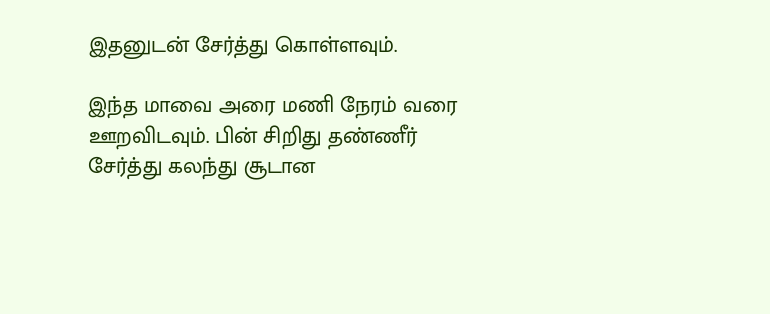இதனுடன் சேர்த்து கொள்ளவும்.

இந்த மாவை அரை மணி நேரம் வரை ஊறவிடவும். பின் சிறிது தண்ணீர் சேர்த்து கலந்து சூடான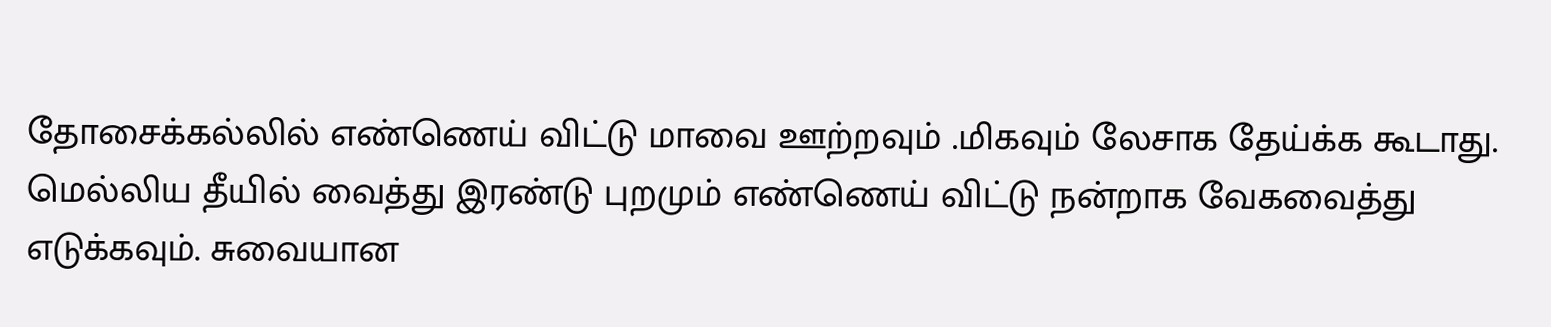தோசைக்கல்லில் எண்ணெய் விட்டு மாவை ஊற்றவும் .மிகவும் லேசாக தேய்க்க கூடாது. மெல்லிய தீயில் வைத்து இரண்டு புறமும் எண்ணெய் விட்டு நன்றாக வேகவைத்து எடுக்கவும். சுவையான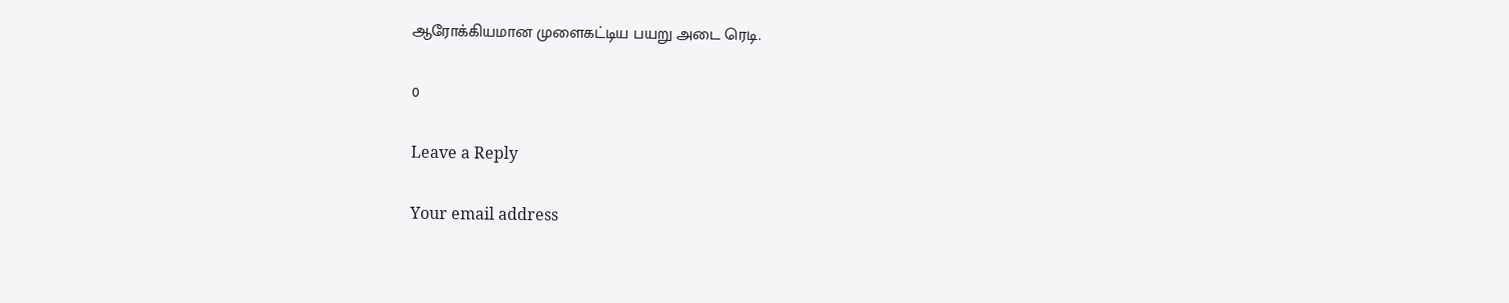ஆரோக்கியமான முளைகட்டிய பயறு அடை ரெடி.

0

Leave a Reply

Your email address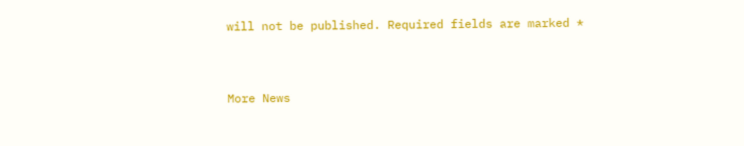will not be published. Required fields are marked *


More News